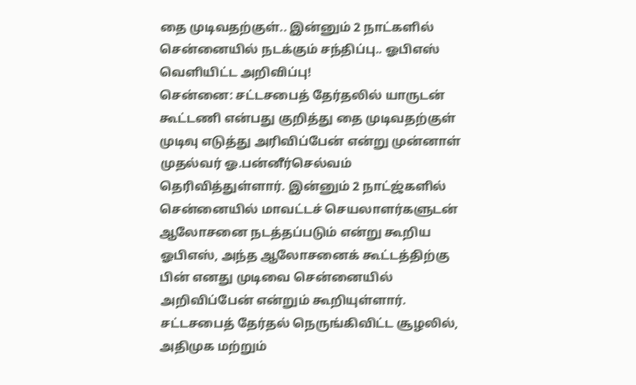தை முடிவதற்குள்.. இன்னும் 2 நாட்களில் சென்னையில் நடக்கும் சந்திப்பு.. ஓபிஎஸ் வெளியிட்ட அறிவிப்பு!
சென்னை: சட்டசபைத் தேர்தலில் யாருடன் கூட்டணி என்பது குறித்து தை முடிவதற்குள் முடிவு எடுத்து அரிவிப்பேன் என்று முன்னாள் முதல்வர் ஓ.பன்னீர்செல்வம் தெரிவித்துள்ளார். இன்னும் 2 நாட்ஜ்களில் சென்னையில் மாவட்டச் செயலாளர்களுடன் ஆலோசனை நடத்தப்படும் என்று கூறிய ஓபிஎஸ், அந்த ஆலோசனைக் கூட்டத்திற்கு பின் எனது முடிவை சென்னையில் அறிவிப்பேன் என்றும் கூறியுள்ளார்.
சட்டசபைத் தேர்தல் நெருங்கிவிட்ட சூழலில், அதிமுக மற்றும்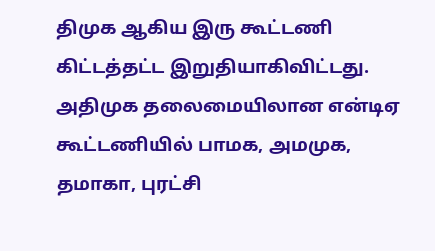திமுக ஆகிய இரு கூட்டணி கிட்டத்தட்ட இறுதியாகிவிட்டது. அதிமுக தலைமையிலான என்டிஏ கூட்டணியில் பாமக, அமமுக, தமாகா, புரட்சி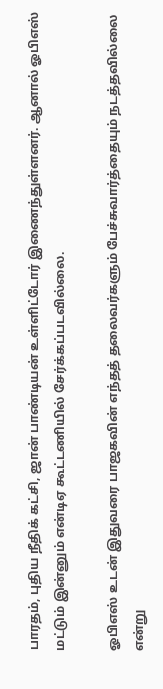பாரதம், புதிய நீதிக் கட்சி, ஜான் பாண்டியன் உள்ளிட்டோர் இணைந்துள்ளனர். ஆனால் ஓபிஎஸ் மட்டும் இன்னும் என்டிஏ கூட்டணியில் சேர்க்கப்படவில்லை.

ஓபிஎஸ் உடன் இதுவரை பாஜகவின் எந்தத் தலைவர்களும் பேச்சுவார்த்தையும் நடத்தவில்லை என்று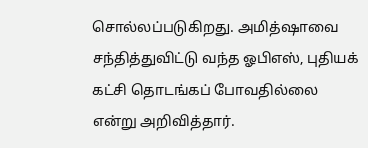சொல்லப்படுகிறது. அமித்ஷாவை சந்தித்துவிட்டு வந்த ஓபிஎஸ், புதியக் கட்சி தொடங்கப் போவதில்லை என்று அறிவித்தார்.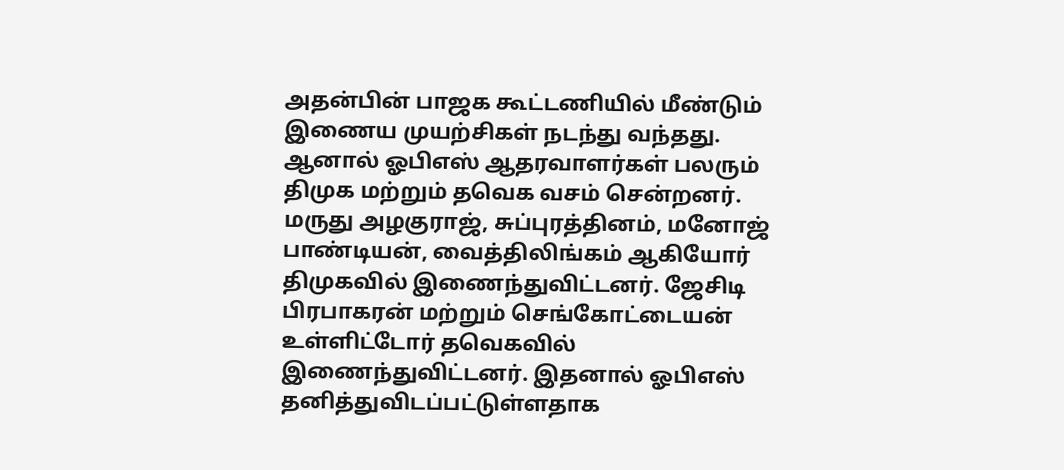அதன்பின் பாஜக கூட்டணியில் மீண்டும் இணைய முயற்சிகள் நடந்து வந்தது. ஆனால் ஓபிஎஸ் ஆதரவாளர்கள் பலரும் திமுக மற்றும் தவெக வசம் சென்றனர்.
மருது அழகுராஜ், சுப்புரத்தினம், மனோஜ் பாண்டியன், வைத்திலிங்கம் ஆகியோர் திமுகவில் இணைந்துவிட்டனர். ஜேசிடி பிரபாகரன் மற்றும் செங்கோட்டையன் உள்ளிட்டோர் தவெகவில் இணைந்துவிட்டனர். இதனால் ஓபிஎஸ் தனித்துவிடப்பட்டுள்ளதாக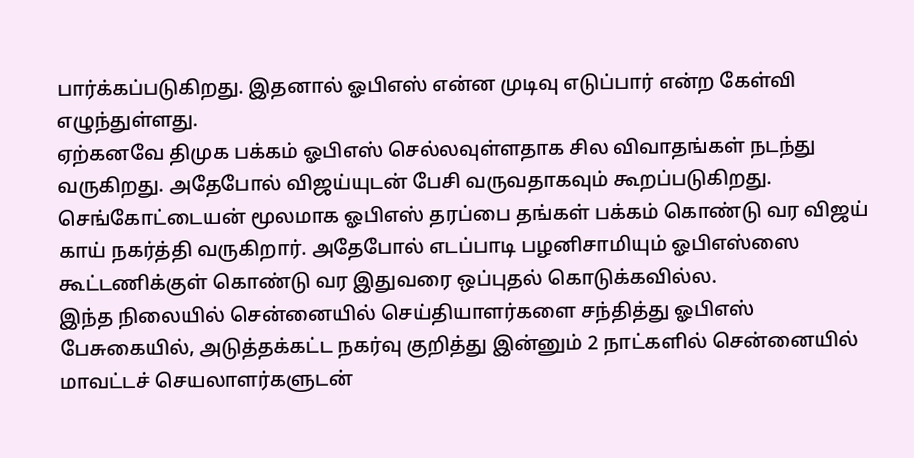பார்க்கப்படுகிறது. இதனால் ஓபிஎஸ் என்ன முடிவு எடுப்பார் என்ற கேள்வி எழுந்துள்ளது.
ஏற்கனவே திமுக பக்கம் ஓபிஎஸ் செல்லவுள்ளதாக சில விவாதங்கள் நடந்து வருகிறது. அதேபோல் விஜய்யுடன் பேசி வருவதாகவும் கூறப்படுகிறது. செங்கோட்டையன் மூலமாக ஓபிஎஸ் தரப்பை தங்கள் பக்கம் கொண்டு வர விஜய் காய் நகர்த்தி வருகிறார். அதேபோல் எடப்பாடி பழனிசாமியும் ஓபிஎஸ்ஸை கூட்டணிக்குள் கொண்டு வர இதுவரை ஒப்புதல் கொடுக்கவில்ல.
இந்த நிலையில் சென்னையில் செய்தியாளர்களை சந்தித்து ஓபிஎஸ் பேசுகையில், அடுத்தக்கட்ட நகர்வு குறித்து இன்னும் 2 நாட்களில் சென்னையில் மாவட்டச் செயலாளர்களுடன்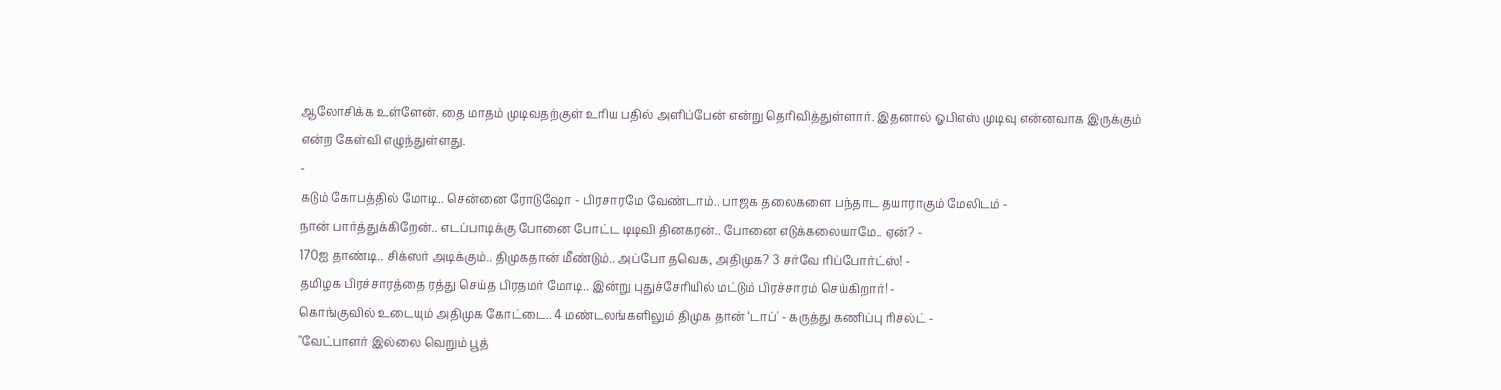ஆலோசிக்க உள்ளேன். தை மாதம் முடிவதற்குள் உரிய பதில் அளிப்பேன் என்று தெரிவித்துள்ளார். இதனால் ஓபிஎஸ் முடிவு என்னவாக இருக்கும் என்ற கேள்வி எழுந்துள்ளது.
-
கடும் கோபத்தில் மோடி.. சென்னை ரோடுஷோ - பிரசாரமே வேண்டாம்.. பாஜக தலைகளை பந்தாட தயாராகும் மேலிடம் -
நான் பார்த்துக்கிறேன்.. எடப்பாடிக்கு போனை போட்ட டிடிவி தினகரன்.. போனை எடுக்கலையாமே.. ஏன்? -
170ஐ தாண்டி.. சிக்ஸர் அடிக்கும்.. திமுகதான் மீண்டும்.. அப்போ தவெக, அதிமுக? 3 சர்வே ரிப்போர்ட்ஸ்! -
தமிழக பிரச்சாரத்தை ரத்து செய்த பிரதமர் மோடி.. இன்று புதுச்சேரியில் மட்டும் பிரச்சாரம் செய்கிறார்! -
கொங்குவில் உடையும் அதிமுக கோட்டை.. 4 மண்டலங்களிலும் திமுக தான் ‘டாப்' - கருத்து கணிப்பு ரிசல்ட் -
"வேட்பாளர் இல்லை வெறும் பூத்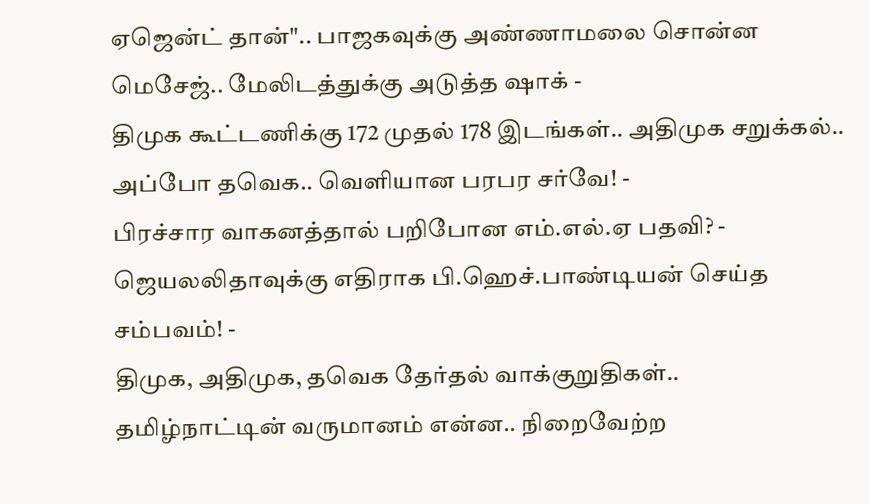ஏஜென்ட் தான்".. பாஜகவுக்கு அண்ணாமலை சொன்ன மெசேஜ்.. மேலிடத்துக்கு அடுத்த ஷாக் -
திமுக கூட்டணிக்கு 172 முதல் 178 இடங்கள்.. அதிமுக சறுக்கல்.. அப்போ தவெக.. வெளியான பரபர சர்வே! -
பிரச்சார வாகனத்தால் பறிபோன எம்.எல்.ஏ பதவி? - ஜெயலலிதாவுக்கு எதிராக பி.ஹெச்.பாண்டியன் செய்த சம்பவம்! -
திமுக, அதிமுக, தவெக தேர்தல் வாக்குறுதிகள்.. தமிழ்நாட்டின் வருமானம் என்ன.. நிறைவேற்ற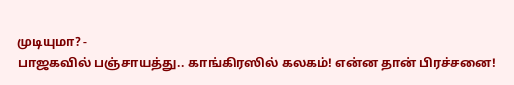முடியுமா? -
பாஜகவில் பஞ்சாயத்து.. காங்கிரஸில் கலகம்! என்ன தான் பிரச்சனை!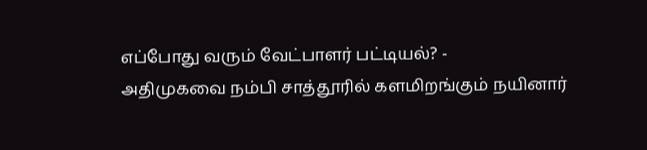எப்போது வரும் வேட்பாளர் பட்டியல்? -
அதிமுகவை நம்பி சாத்தூரில் களமிறங்கும் நயினார்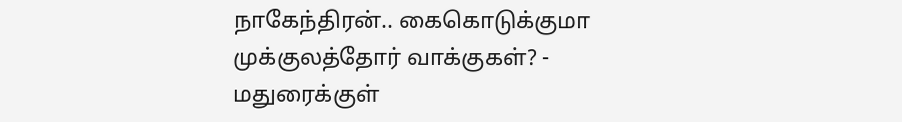நாகேந்திரன்.. கைகொடுக்குமா முக்குலத்தோர் வாக்குகள்? -
மதுரைக்குள்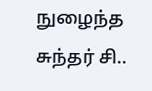நுழைந்த சுந்தர் சி..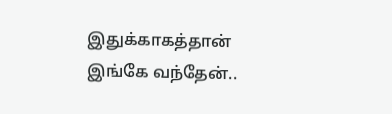இதுக்காகத்தான் இங்கே வந்தேன்..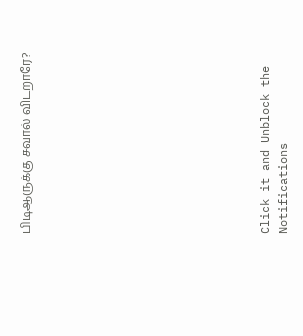பிடிஆருக்கு சவால் விடறாரே?












Click it and Unblock the Notifications